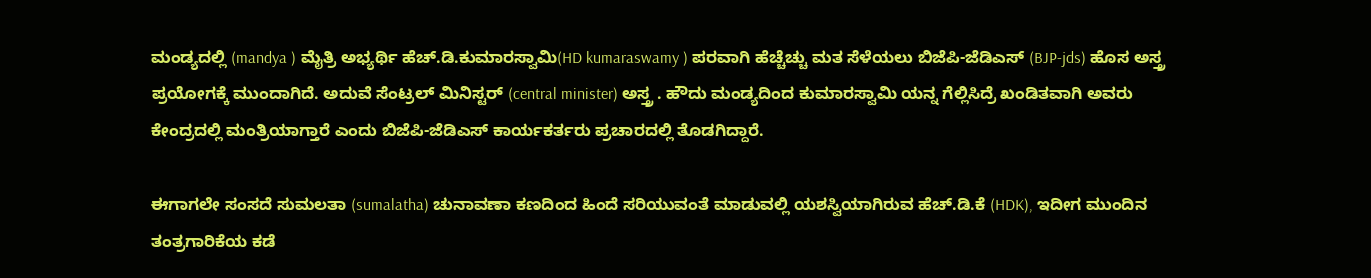ಮಂಡ್ಯದಲ್ಲಿ (mandya ) ಮೈತ್ರಿ ಅಭ್ಯರ್ಥಿ ಹೆಚ್.ಡಿ.ಕುಮಾರಸ್ವಾಮಿ(HD kumaraswamy ) ಪರವಾಗಿ ಹೆಚ್ಚೆಚ್ಚು ಮತ ಸೆಳೆಯಲು ಬಿಜೆಪಿ-ಜೆಡಿಎಸ್ (BJP-jds) ಹೊಸ ಅಸ್ತ್ರ ಪ್ರಯೋಗಕ್ಕೆ ಮುಂದಾಗಿದೆ. ಅದುವೆ ಸೆಂಟ್ರಲ್ ಮಿನಿಸ್ಟರ್ (central minister) ಅಸ್ತ್ರ . ಹೌದು ಮಂಡ್ಯದಿಂದ ಕುಮಾರಸ್ವಾಮಿ ಯನ್ನ ಗೆಲ್ಲಿಸಿದ್ರೆ ಖಂಡಿತವಾಗಿ ಅವರು ಕೇಂದ್ರದಲ್ಲಿ ಮಂತ್ರಿಯಾಗ್ತಾರೆ ಎಂದು ಬಿಜೆಪಿ-ಜೆಡಿಎಸ್ ಕಾರ್ಯಕರ್ತರು ಪ್ರಚಾರದಲ್ಲಿ ತೊಡಗಿದ್ದಾರೆ.

ಈಗಾಗಲೇ ಸಂಸದೆ ಸುಮಲತಾ (sumalatha) ಚುನಾವಣಾ ಕಣದಿಂದ ಹಿಂದೆ ಸರಿಯುವಂತೆ ಮಾಡುವಲ್ಲಿ ಯಶಸ್ವಿಯಾಗಿರುವ ಹೆಚ್.ಡಿ.ಕೆ (HDK), ಇದೀಗ ಮುಂದಿನ ತಂತ್ರಗಾರಿಕೆಯ ಕಡೆ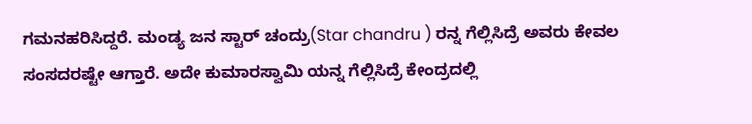ಗಮನಹರಿಸಿದ್ದರೆ. ಮಂಡ್ಯ ಜನ ಸ್ಟಾರ್ ಚಂದ್ರು(Star chandru ) ರನ್ನ ಗೆಲ್ಲಿಸಿದ್ರೆ ಅವರು ಕೇವಲ ಸಂಸದರಷ್ಟೇ ಆಗ್ತಾರೆ. ಅದೇ ಕುಮಾರಸ್ವಾಮಿ ಯನ್ನ ಗೆಲ್ಲಿಸಿದ್ರೆ ಕೇಂದ್ರದಲ್ಲಿ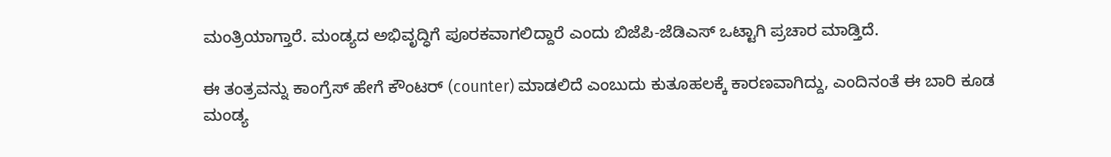ಮಂತ್ರಿಯಾಗ್ತಾರೆ. ಮಂಡ್ಯದ ಅಭಿವೃದ್ಧಿಗೆ ಪೂರಕವಾಗಲಿದ್ದಾರೆ ಎಂದು ಬಿಜೆಪಿ-ಜೆಡಿಎಸ್ ಒಟ್ಟಾಗಿ ಪ್ರಚಾರ ಮಾಡ್ತಿದೆ.

ಈ ತಂತ್ರವನ್ನು ಕಾಂಗ್ರೆಸ್ ಹೇಗೆ ಕೌಂಟರ್ (counter) ಮಾಡಲಿದೆ ಎಂಬುದು ಕುತೂಹಲಕ್ಕೆ ಕಾರಣವಾಗಿದ್ದು, ಎಂದಿನಂತೆ ಈ ಬಾರಿ ಕೂಡ ಮಂಡ್ಯ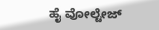ಹೈ ವೋಲ್ಟೇಜ್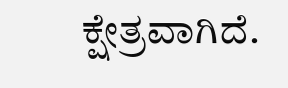ಕ್ಷೇತ್ರವಾಗಿದೆ.